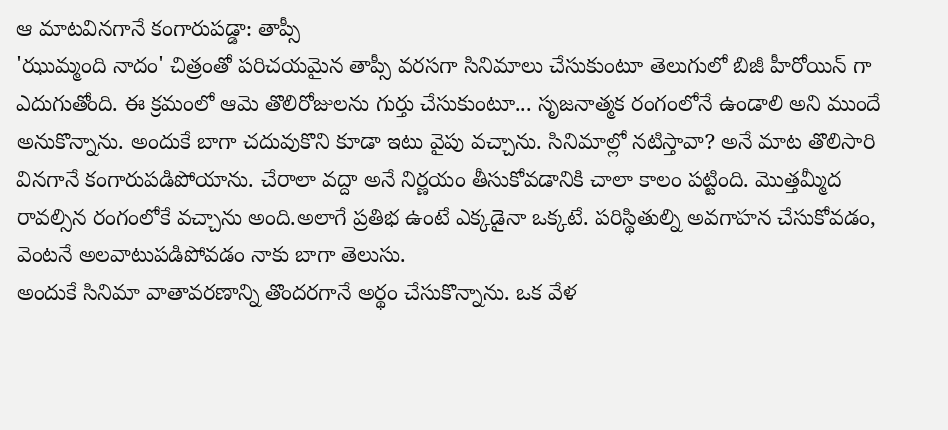ఆ మాటవినగానే కంగారుపడ్డా: తాప్సీ
'ఝుమ్మంది నాదం' చిత్రంతో పరిచయమైన తాప్సీ వరసగా సినిమాలు చేసుకుంటూ తెలుగులో బిజీ హీరోయిన్ గా ఎదుగుతోంది. ఈ క్రమంలో ఆమె తొలిరోజులను గుర్తు చేసుకుంటూ... సృజనాత్మక రంగంలోనే ఉండాలి అని ముందే అనుకొన్నాను. అందుకే బాగా చదువుకొని కూడా ఇటు వైపు వచ్చాను. సినిమాల్లో నటిస్తావా? అనే మాట తొలిసారి వినగానే కంగారుపడిపోయాను. చేరాలా వద్దా అనే నిర్ణయం తీసుకోవడానికి చాలా కాలం పట్టింది. మొత్తమ్మీద రావల్సిన రంగంలోకే వచ్చాను అంది.అలాగే ప్రతిభ ఉంటే ఎక్కడైనా ఒక్కటే. పరిస్థితుల్ని అవగాహన చేసుకోవడం, వెంటనే అలవాటుపడిపోవడం నాకు బాగా తెలుసు.
అందుకే సినిమా వాతావరణాన్ని తొందరగానే అర్థం చేసుకొన్నాను. ఒక వేళ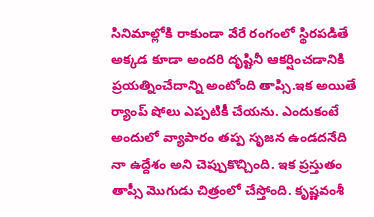సినిమాల్లోకి రాకుండా వేరే రంగంలో స్థిరపడితే అక్కడ కూడా అందరి దృష్టినీ ఆకర్షించడానికి ప్రయత్నించేదాన్ని అంటోంది తాప్సి.ఇక అయితే ర్యాంప్ షోలు ఎప్పటికీ చేయను. ఎందుకంటే అందులో వ్యాపారం తప్ప సృజన ఉండదనేది నా ఉద్దేశం అని చెప్పుకొచ్చింది. ఇక ప్రస్తుతం తాప్సీ మొగుడు చిత్రంలో చేస్తోంది. కృష్ణవంశీ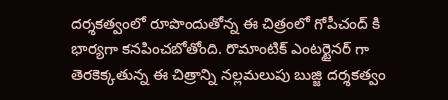దర్శకత్వంలో రూపొందుతోన్న ఈ చిత్రంలో గోపీచంద్ కి భార్యగా కనపించబోతోంది. రొమాంటిక్ ఎంటర్టైనర్ గా తెరకెక్కతున్న ఈ చిత్రాన్ని నల్లమలుపు బుజ్జి దర్శకత్వం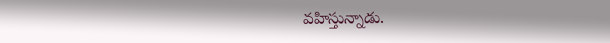వహిస్తున్నాడు.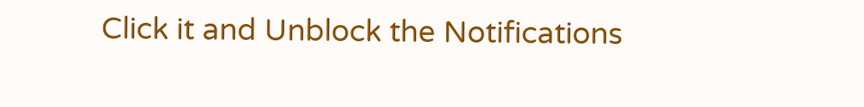Click it and Unblock the Notifications